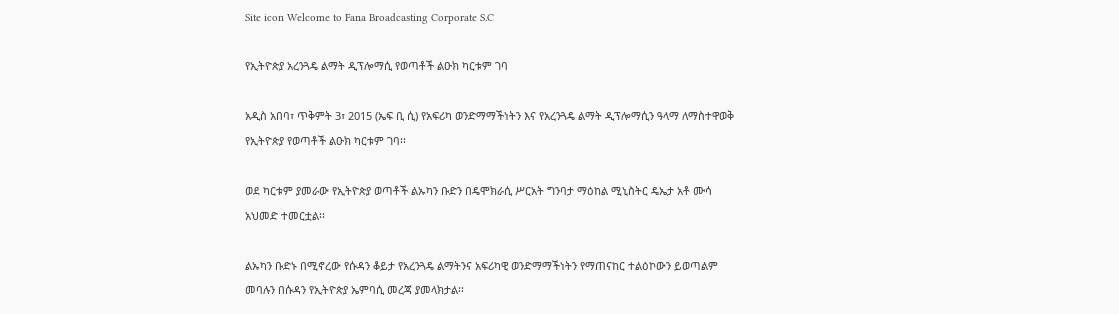Site icon Welcome to Fana Broadcasting Corporate S.C

የኢትዮጵያ አረንጓዴ ልማት ዲፕሎማሲ የወጣቶች ልዑክ ካርቱም ገባ

አዲስ አበባ፣ ጥቅምት 3፣ 2015 (ኤፍ ቢ ሲ) የአፍሪካ ወንድማማችነትን እና የአረንጓዴ ልማት ዲፕሎማሲን ዓላማ ለማስተዋወቅ የኢትዮጵያ የወጣቶች ልዑክ ካርቱም ገባ፡፡

ወደ ካርቱም ያመራው የኢትዮጵያ ወጣቶች ልኡካን ቡድን በዴሞክራሲ ሥርአት ግንባታ ማዕከል ሚኒስትር ዴኤታ አቶ ሙሳ አህመድ ተመርቷል፡፡

ልኡካን ቡድኑ በሚኖረው የሱዳን ቆይታ የአረንጓዴ ልማትንና አፍሪካዊ ወንድማማችነትን የማጠናከር ተልዕኮውን ይወጣልም መባሉን በሱዳን የኢትዮጵያ ኤምባሲ መረጃ ያመላክታል፡፡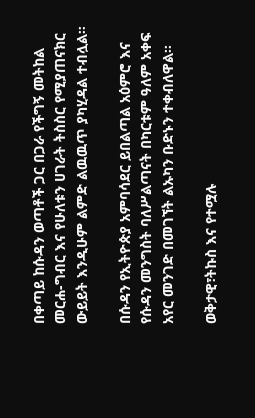በቀጣይ ከሱዳን ወጣቶች ጋር በጋራ የችግኝ መትከል መርሐ-ግብር እና የሁለቱን ሀገራት ትስስር የሚያጠናክር ውይይት እንዲሁም ልምድ ልዉዉጥ ያካሂዳል ተብሏል።

በሱዳን የኢትዮጵያ አምባሳደር ይበልጣል አዕምሮ እና የሱዳን መንግስት ባለሥልጣናት በካርቱም ዓለም አቀፍ አየር መንገድ በመገኘት ልኡካን ቡድኑን ተቀብለዋል፡፡

ወቅታዊ፣ትኩስ እና የተሟሉ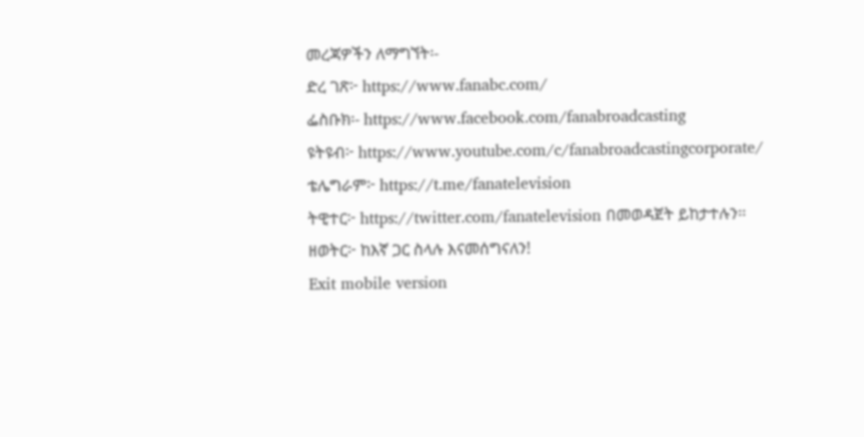መረጃዎችን ለማግኘት፡-
ድረ ገጽ፦ https://www.fanabc.com/
ፌስቡክ፡- https://www.facebook.com/fanabroadcasting
ዩትዩብ፦ https://www.youtube.com/c/fanabroadcastingcorporate/
ቴሌግራም፦ https://t.me/fanatelevision
ትዊተር፦ https://twitter.com/fanatelevision በመወዳጀት ይከታተሉን፡፡
ዘወትር፦ ከእኛ ጋር ስላሉ እናመሰግናለን!
Exit mobile version